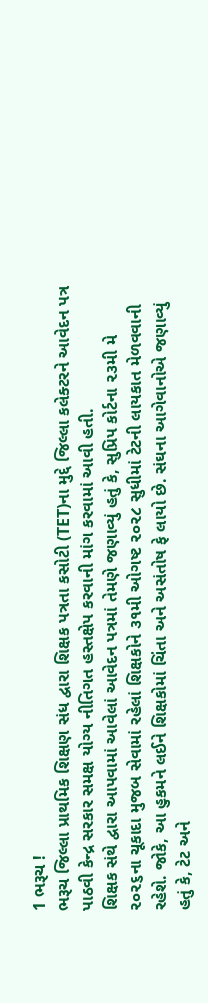1 ભરૂચ !
ભરૂચ જિલ્લા પ્રાથમિક શિક્ષણ સંધ દ્વારા શિક્ષક પત્રતા કસોટી (TET)ના મુદ્દે જિલ્લા કલેક્ટરને આવેદન પત્ર પાઠવી કેન્દ્ર સરકાર સમક્ષ યોગ્ય નીતિગત હસ્તક્ષેપ કરવાની માંગ કરવામાં આવી હતી.
શિક્ષક સંથે દ્વારા આપવામાં આવેલાં આવેદન પત્રમાં તેમણે જણાવ્યું હતું કે, સુપ્રિપ કોર્ટના ૨૩મી મે ૨૦૨૬ના ચૂકાદા મુજબ સેવામાં રહેલાં શિક્ષકોને ૩૧મી ઓગષ્ટ ૨૦૨૮ સુધીમાં ટેટની લાયકાત મેળવવાની રહેશે. જોકે, આ હુકમને લઈને શિક્ષકોમાં ચિંતા અને અસંતોષ ફે લાયો છે. સંઘના આગેવાનોએ જણાવ્યું હતું કે, ટેટ અને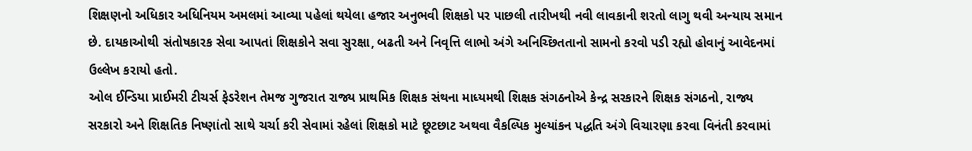શિક્ષણનો અધિકાર અધિનિયમ અમલમાં આવ્યા પહેલાં થયેલા હજાર અનુભવી શિક્ષકો પર પાછલી તારીખથી નવી લાવકાની શરતો લાગુ થવી અન્યાય સમાન છે. દાયકાઓથી સંતોષકારક સેવા આપતાં શિક્ષકોને સવા સુરક્ષા, બઢતી અને નિવૃત્તિ લાભો અંગે અનિચ્છિતતાનો સામનો કરવો પડી રહ્યો હોવાનું આવેદનમાં ઉલ્લેખ કરાયો હતો.
ઓલ ઈન્ડિયા પ્રાઈમરી ટીચર્સ ફેડરેશન તેમજ ગુજરાત રાજ્ય પ્રાથમિક શિક્ષક સંથના માધ્યમથી શિક્ષક સંગઠનોએ કેન્દ્ર સરકારને શિક્ષક સંગઠનો, રાજ્ય સરકારો અને શિક્ષતિક નિષ્ણાંતો સાથે ચર્ચા કરી સેવામાં રહેલાં શિક્ષકો માટે છૂટછાટ અથવા વૈકલ્પિક મુલ્યાંકન પદ્ધતિ અંગે વિચારણા કરવા વિનંતી કરવામાં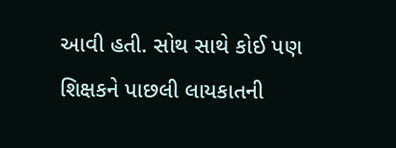આવી હતી. સોથ સાથે કોઈ પણ શિક્ષકને પાછલી લાયકાતની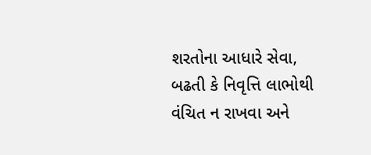શરતોના આધારે સેવા, બઢતી કે નિવૃત્તિ લાભોથી વંચિત ન રાખવા અને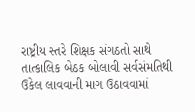રાષ્ટ્રીય સ્તરે શિક્ષક સંગઠતો સાથે તાત્કાલિક બેઠક બોલાવી સર્વસંમતિથી ઉકેલ લાવવાની માગ ઉઠાવવામાં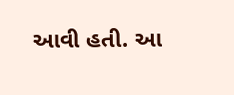આવી હતી. આ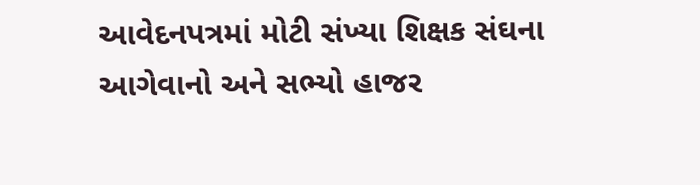આવેદનપત્રમાં મોટી સંખ્યા શિક્ષક સંઘના આગેવાનો અને સભ્યો હાજર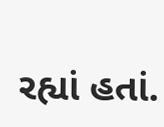રહ્યાં હતાં.